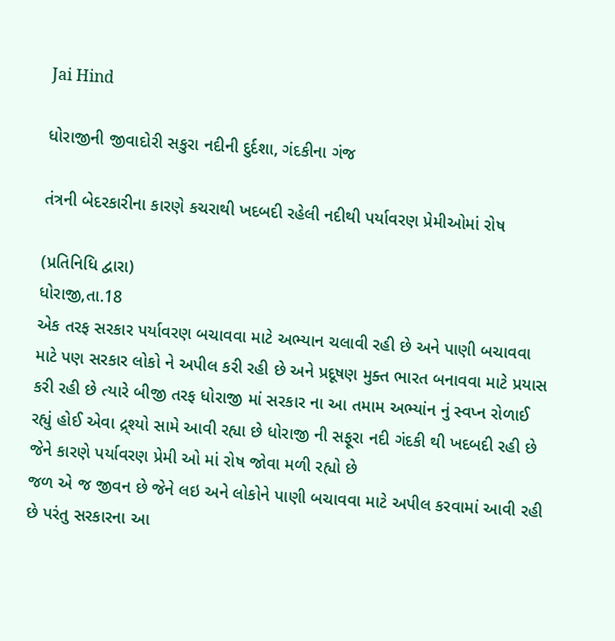Jai Hind

ધોરાજીની જીવાદોરી સકુરા નદીની દુર્દશા, ગંદકીના ગંજ

તંત્રની બેદરકારીના કારણે કચરાથી ખદબદી રહેલી નદીથી પર્યાવરણ પ્રેમીઓમાં રોષ

(પ્રતિનિધિ દ્વારા)
ધોરાજી,તા.18
એક તરફ સરકાર પર્યાવરણ બચાવવા માટે અભ્યાન ચલાવી રહી છે અને પાણી બચાવવા માટે પણ સરકાર લોકો ને અપીલ કરી રહી છે અને પ્રદૂષણ મુક્ત ભારત બનાવવા માટે પ્રયાસ કરી રહી છે ત્યારે બીજી તરફ ધોરાજી માં સરકાર ના આ તમામ અભ્યાંન નું સ્વપ્ન રોળાઈ રહ્યું હોઈ એવા દ્ર્શ્યો સામે આવી રહ્યા છે ધોરાજી ની સફૂરા નદી ગંદકી થી ખદબદી રહી છે જેને કારણે પર્યાવરણ પ્રેમી ઓ માં રોષ જોવા મળી રહ્યો છે
જળ એ જ જીવન છે જેને લઇ અને લોકોને પાણી બચાવવા માટે અપીલ કરવામાં આવી રહી છે પરંતુ સરકારના આ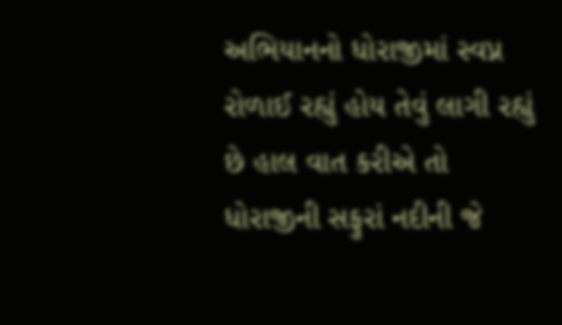અભિયાનનો ધોરાજીમાં સ્વપ્ન રોળાઈ રહ્યું હોય તેવું લાગી રહ્યું છે હાલ વાત કરીએ તો ધોરાજીની સફુરાં નદીની જે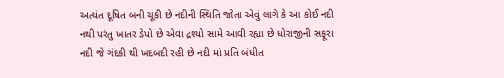અત્યંત દૂષિત બની ચૂકી છે નદીની સ્થિતિ જોતા એવું લાગે કે આ કોઈ નદી નથી પરંતુ ખાતર ડેપો છે એવા દ્રશ્યો સામે આવી રહ્યા છે ધોરાજીની સફૂરા નદી જે ગંદકી થી ખદબદી રહી છે નદી માં પ્રતિ બંધીત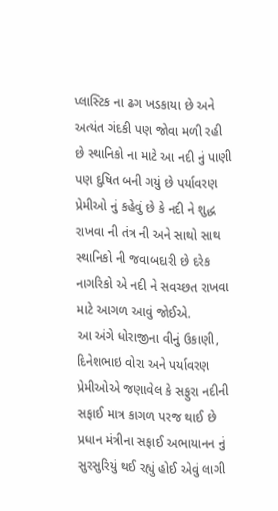પ્લાસ્ટિક ના ઢગ ખડકાયા છે અને અત્યંત ગંદકી પણ જોવા મળી રહી છે સ્થાનિકો ના માટે આ નદી નું પાણી પણ દુષિત બની ગયું છે પર્યાવરણ પ્રેમીઓ નું કહેવું છે કે નદી ને શુદ્ધ રાખવા ની તંત્ર ની અને સાથો સાથ સ્થાનિકો ની જવાબદારી છે દરેક નાગરિકો એ નદી ને સવચ્છત રાખવા માટે આગળ આવું જોઈએ.
આ અંગે ધોરાજીના વીનું ઉકાણી, દિનેશભાઇ વોરા અને પર્યાવરણ પ્રેમીઓએ જણાવેલ કે સફુરા નદીની સફાઈ માત્ર કાગળ પરજ થાઈ છે પ્રધાન મંત્રીના સફાઈ અભાયાનન નું સુરસુરિયું થઈ રહ્યું હોઈ એવું લાગી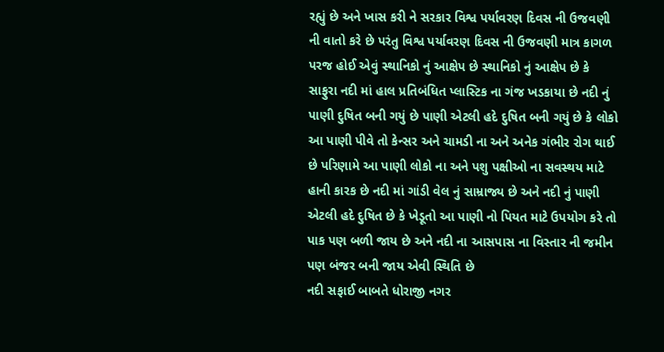રહ્યું છે અને ખાસ કરી ને સરકાર વિશ્વ પર્યાવરણ દિવસ ની ઉજવણી ની વાતો કરે છે પરંતુ વિશ્વ પર્યાવરણ દિવસ ની ઉજવણી માત્ર કાગળ પરજ હોઈ એવું સ્થાનિકો નું આક્ષેપ છે સ્થાનિકો નું આક્ષેપ છે કે સાફુરા નદી માં હાલ પ્રતિબંધિત પ્લાસ્ટિક ના ગંજ ખડકાયા છે નદી નું પાણી દુષિત બની ગયું છે પાણી એટલી હદે દુષિત બની ગયું છે કે લોકો આ પાણી પીવે તો કેન્સર અને ચામડી ના અને અનેક ગંભીર રોગ થાઈ છે પરિણામે આ પાણી લોકો ના અને પશુ પક્ષીઓ ના સવસ્થય માટે હાની કારક છે નદી માં ગાંડી વેલ નું સામ્રાજ્ય છે અને નદી નું પાણી એટલી હદે દુષિત છે કે ખેડૂતો આ પાણી નો પિયત માટે ઉપયોગ કરે તો પાક પણ બળી જાય છે અને નદી ના આસપાસ ના વિસ્તાર ની જમીન પણ બંજર બની જાય એવી સ્થિતિ છે
નદી સફાઈ બાબતે ધોરાજી નગર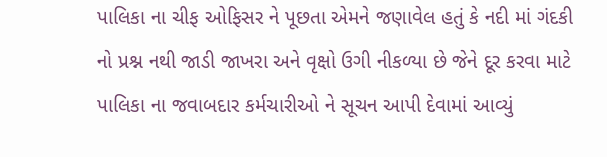પાલિકા ના ચીફ ઓફિસર ને પૂછતા એમને જણાવેલ હતું કે નદી માં ગંદકી નો પ્રશ્ન નથી જાડી જાખરા અને વૃક્ષો ઉગી નીકળ્યા છે જેને દૂર કરવા માટે પાલિકા ના જવાબદાર કર્મચારીઓ ને સૂચન આપી દેવામાં આવ્યું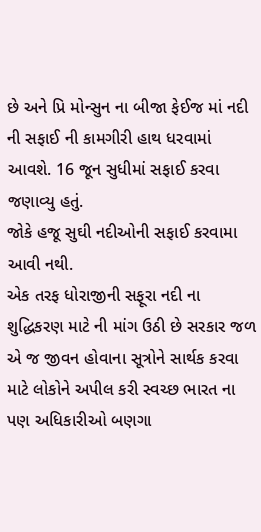છે અને પ્રિ મોન્સુન ના બીજા ફેઈજ માં નદી ની સફાઈ ની કામગીરી હાથ ધરવામાં આવશે. 16 જૂન સુધીમાં સફાઈ કરવા જણાવ્યુ હતું.
જોકે હજૂ સુઘી નદીઓની સફાઈ કરવામા આવી નથી.
એક તરફ ધોરાજીની સફૂરા નદી ના શુદ્ધિકરણ માટે ની માંગ ઉઠી છે સરકાર જળ એ જ જીવન હોવાના સૂત્રોને સાર્થક કરવા માટે લોકોને અપીલ કરી સ્વચ્છ ભારત ના પણ અધિકારીઓ બણગા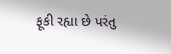ફૂકી રહ્યા છે પરંતુ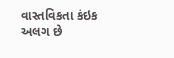વાસ્તવિકતા કંઇક અલગ છે